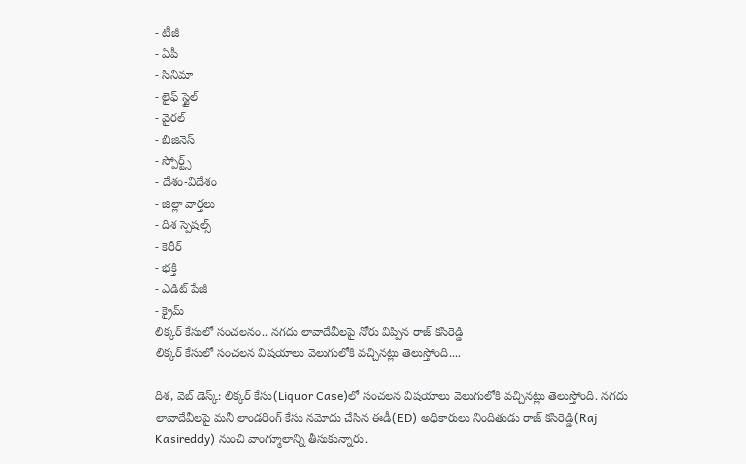- టీజీ
- ఏపీ
- సినిమా
- లైఫ్ స్టైల్
- వైరల్
- బిజినెస్
- స్పోర్ట్స్
- దేశం-విదేశం
- జిల్లా వార్తలు
- దిశ స్పెషల్స్
- కెరీర్
- భక్తి
- ఎడిట్ పేజీ
- క్రైమ్
లిక్కర్ కేసులో సంచలనం.. నగదు లావాదేవీలపై నోరు విప్పిన రాజ్ కసిరెడ్డి
లిక్కర్ కేసులో సంచలన విషయాలు వెలుగులోకి వచ్చినట్లు తెలుస్తోంది....

దిశ, వెబ్ డెస్క్: లిక్కర్ కేసు(Liquor Case)లో సంచలన విషయాలు వెలుగులోకి వచ్చినట్లు తెలుస్తోంది. నగదు లావాదేవీలపై మనీ లాండరింగ్ కేసు నమోదు చేసిన ఈడీ(ED) అధికారులు నిందితుడు రాజ్ కసిరెడ్డి(Raj Kasireddy) నుంచి వాంగ్మూలాన్ని తీసుకున్నారు.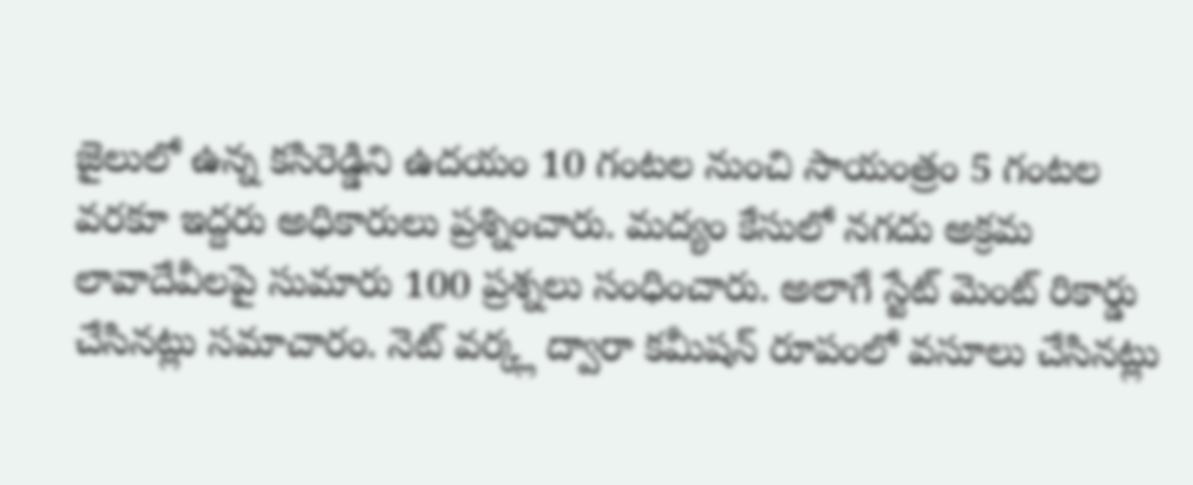జైలులో ఉన్న కసిరెడ్డిని ఉదయం 10 గంటల నుంచి సాయంత్రం 5 గంటల వరకూ ఇద్దరు అధికారులు ప్రశ్నించారు. మద్యం కేసులో నగదు అక్రమ లావాదేవీలపై సుమారు 100 ప్రశ్నలు సంధించారు. అలాగే స్టేట్ మెంట్ రికార్డు చేసినట్లు సమాచారం. నెట్ వర్క్ల ద్వారా కమీషన్ రూపంలో వసూలు చేసినట్లు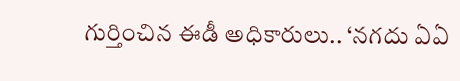గుర్తించిన ఈడీ అధికారులు.. ‘నగదు ఏఏ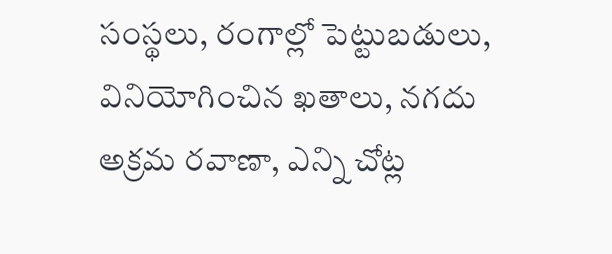సంస్థలు, రంగాల్లో పెట్టుబడులు, వినియోగించిన ఖతాలు, నగదు అక్రమ రవాణా, ఎన్ని చోట్ల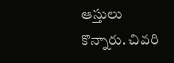ఆస్తులు కొన్నారు. చివరి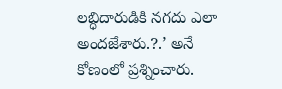లబ్ధిదారుడికి నగదు ఎలా అందజేశారు.?.’ అనే కోణంలో ప్రశ్నించారు.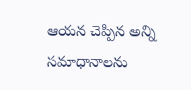ఆయన చెప్పిన అన్ని సమాధానాలను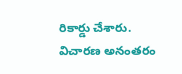రికార్డు చేశారు. విచారణ అనంతరం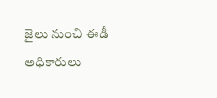జైలు నుంచి ఈడీ అధికారులు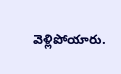వెళ్లిపోయారు.